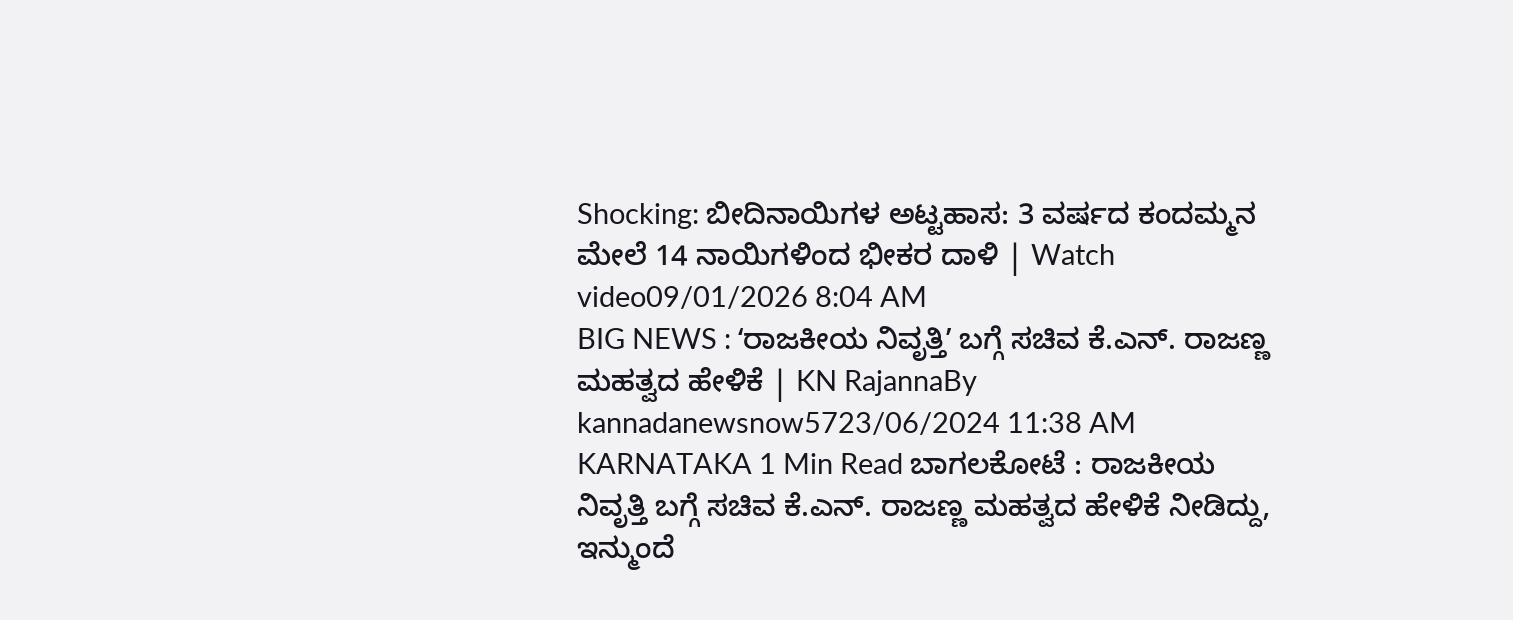Shocking: ಬೀದಿನಾಯಿಗಳ ಅಟ್ಟಹಾಸ: 3 ವರ್ಷದ ಕಂದಮ್ಮನ ಮೇಲೆ 14 ನಾಯಿಗಳಿಂದ ಭೀಕರ ದಾಳಿ | Watch video09/01/2026 8:04 AM
BIG NEWS : ʻರಾಜಕೀಯ ನಿವೃತ್ತಿʼ ಬಗ್ಗೆ ಸಚಿವ ಕೆ.ಎನ್. ರಾಜಣ್ಣ ಮಹತ್ವದ ಹೇಳಿಕೆ | KN RajannaBy kannadanewsnow5723/06/2024 11:38 AM KARNATAKA 1 Min Read ಬಾಗಲಕೋಟೆ : ರಾಜಕೀಯ ನಿವೃತ್ತಿ ಬಗ್ಗೆ ಸಚಿವ ಕೆ.ಎನ್. ರಾಜಣ್ಣ ಮಹತ್ವದ ಹೇಳಿಕೆ ನೀಡಿದ್ದು, ಇನ್ಮುಂದೆ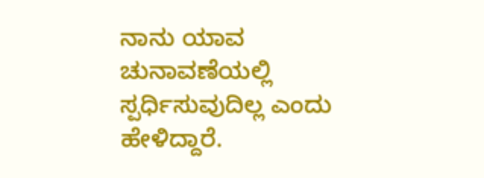ನಾನು ಯಾವ ಚುನಾವಣೆಯಲ್ಲಿ ಸ್ಪರ್ಧಿಸುವುದಿಲ್ಲ ಎಂದು ಹೇಳಿದ್ದಾರೆ.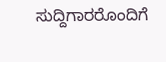ಸುದ್ದಿಗಾರರೊಂದಿಗೆ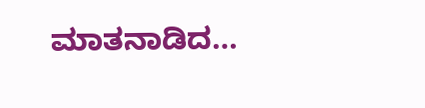ಮಾತನಾಡಿದ…